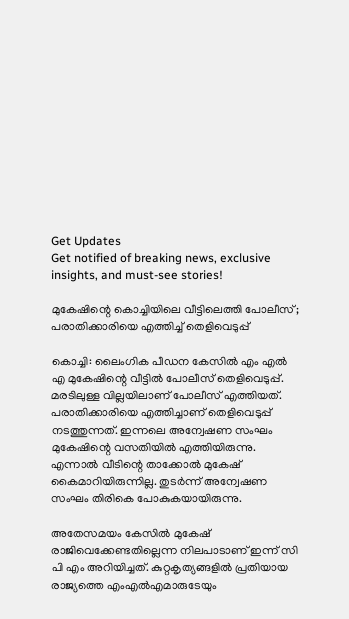Get Updates
Get notified of breaking news, exclusive insights, and must-see stories!

മുകേഷിന്റെ കൊച്ചിയിലെ വീട്ടിലെത്തി പോലീസ്; പരാതിക്കാരിയെ എത്തിച്ച് തെളിവെടുപ്പ്

കൊച്ചി: ലൈംഗിക പീഡന കേസിൽ എം എൽ എ മുകേഷിന്റെ വീട്ടിൽ പോലീസ് തെളിവെടുപ്പ്. മരടിലുള്ള വില്ലയിലാണ് പോലീസ് എത്തിയത്. പരാതിക്കാരിയെ എത്തിച്ചാണ് തെളിവെടുപ്പ് നടത്തുന്നത്. ഇന്നലെ അന്വേഷണ സംഘം മുകേഷിന്റെ വസതിയിൽ എത്തിയിരുന്നു. എന്നാൽ വീടിന്റെ താക്കോൽ മുകേഷ് കൈമാറിയിരുന്നില്ല. തുടർന്ന് അന്വേഷണ സംഘം തിരികെ പോകുകയായിരുന്നു.

അതേസമയം കേസിൽ മുകേഷ് രാജിവെക്കേണ്ടതില്ലെന്ന നിലപാടാണ് ഇന്ന് സി പി എം അറിയിച്ചത്. കുറ്റകൃത്യങ്ങളിൽ പ്രതിയായ രാജ്യത്തെ എംഎൽഎമാരുടേയും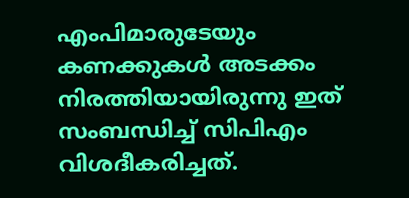എംപിമാരുടേയും കണക്കുകൾ അടക്കം നിരത്തിയായിരുന്നു ഇത് സംബന്ധിച്ച് സിപിഎം വിശദീകരിച്ചത്.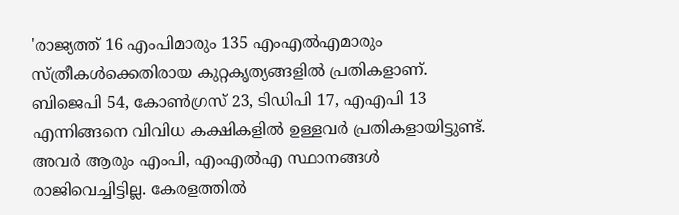'രാജ്യത്ത് 16 എംപിമാരും 135 എംഎൽഎമാരും സ്ത്രീകൾക്കെതിരായ കുറ്റകൃത്യങ്ങളിൽ പ്രതികളാണ്. ബിജെപി 54, കോൺഗ്രസ് 23, ടിഡിപി 17, എഎപി 13 എന്നിങ്ങനെ വിവിധ കക്ഷികളിൽ ഉള്ളവർ പ്രതികളായിട്ടുണ്ട്. അവർ ആരും എംപി, എംഎൽഎ സ്ഥാനങ്ങൾ രാജിവെച്ചിട്ടില്ല. കേരളത്തിൽ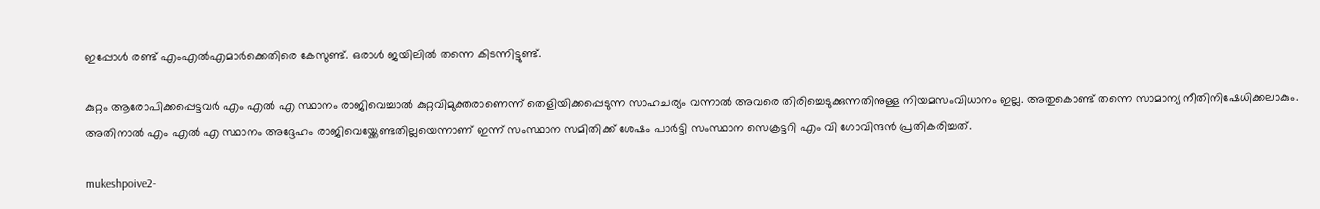ഇപ്പോൾ രണ്ട് എംഎൽഎമാർക്കെതിരെ കേസുണ്ട്. ഒരാൾ ജയിലിൽ‌ തന്നെ കിടന്നിട്ടുണ്ട്.

കുറ്റം ആരോപിക്കപ്പെട്ടവർ എം എൽ എ സ്ഥാനം രാജിവെച്ചാൽ കുറ്റവിമുക്തരാണെന്ന് തെളിയിക്കപ്പെടുന്ന സാഹചര്യം വന്നാൽ അവരെ തിരിച്ചെടുക്കുന്നതിനുള്ള നിയമസംവിധാനം ഇല്ല. അതുകൊണ്ട് തന്നെ സാമാന്യ നീതിനിഷേധിക്കലാകും. അതിനാൽ എം എൽ എ സ്ഥാനം അദ്ദേഹം രാജിവെയ്ക്കേണ്ടതില്ലയെന്നാണ് ഇന്ന് സംസ്ഥാന സമിതിക്ക് ശേഷം പാർട്ടി സംസ്ഥാന സെക്രട്ടറി എം വി ഗോവിന്ദൻ പ്രതികരിച്ചത്.

mukeshpoive2-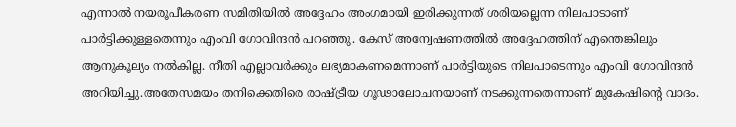എന്നാൽ നയരൂപീകരണ സമിതിയിൽ അദ്ദേഹം അംഗമായി ഇരിക്കുന്നത് ശരിയല്ലെന്ന നിലപാടാണ് പാർട്ടിക്കുള്ളതെന്നും എംവി ഗോവിന്ദൻ പറഞ്ഞു. കേസ് അന്വേഷണത്തിൽ അദ്ദേഹത്തിന് എന്തെങ്കിലും ആനുകൂല്യം നൽകില്ല. നീതി എല്ലാവർക്കും ലഭ്യമാകണമെന്നാണ് പാർട്ടിയുടെ നിലപാടെന്നും എംവി ഗോവിന്ദൻ അറിയിച്ചു.അതേസമയം തനിക്കെതിരെ രാഷ്ട്രീയ ഗൂഢാലോചനയാണ് നടക്കുന്നതെന്നാണ് മുകേഷിന്റെ വാദം.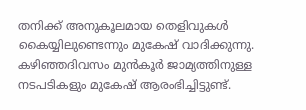തനിക്ക് അനുകൂലമായ തെളിവുകള്‍ കൈയ്യിലുണ്ടെന്നും മുകേഷ് വാദിക്കുന്നു. കഴിഞ്ഞദിവസം മുൻകൂർ ജാമ്യത്തിനുള്ള നടപടികളും മുകേഷ് ആരംഭിച്ചിട്ടുണ്ട്.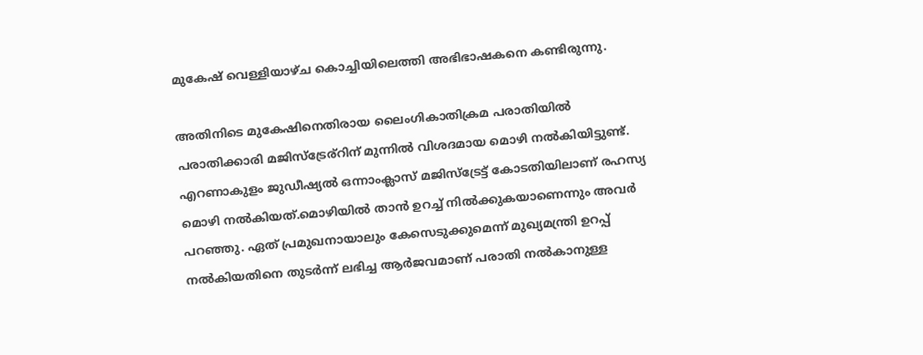മുകേഷ് വെള്ളിയാഴ്ച കൊച്ചിയിലെത്തി അഭിഭാഷകനെ കണ്ടിരുന്നു.

അതിനിടെ മുകേഷിനെതിരായ ലൈംഗികാതിക്രമ പരാതിയിൽ പരാതിക്കാരി മജിസ്ട്രേര്റിന് മുന്നിൽ വിശദമായ മൊഴി നൽകിയിട്ടുണ്ട്. എറണാകുളം ജുഡീഷ്യൽ ഒന്നാംക്ലാസ് മജിസ്ട്രേട്ട് കോടതിയിലാണ് രഹസ്യ മൊഴി നൽകിയത്.മൊഴിയിൽ താൻ ഉറച്ച് നിൽക്കുകയാണെന്നും അവർ പറഞ്ഞു. ഏത് പ്രമുഖനായാലും കേസെടുക്കുമെന്ന് മുഖ്യമന്ത്രി ഉറപ്പ് നൽകിയതിനെ തുടർന്ന് ലഭിച്ച ആർജവമാണ് പരാതി നൽകാനുള്ള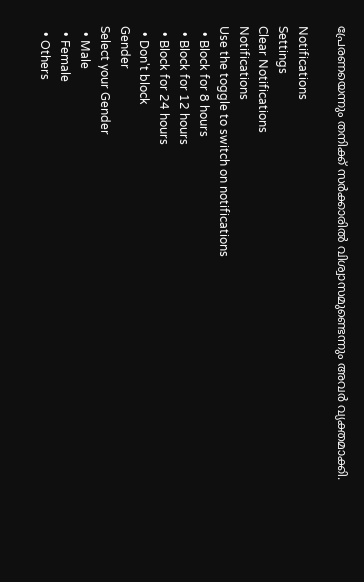പ്രേരണയെന്നും തനിക്ക് സർക്കാരിൽ വിശ്വാസമുണ്ടെന്നും അവർ വ്യക്തമാക്കി.

Notifications
Settings
Clear Notifications
Notifications
Use the toggle to switch on notifications
  • Block for 8 hours
  • Block for 12 hours
  • Block for 24 hours
  • Don't block
Gender
Select your Gender
  • Male
  • Female
  • Others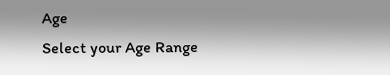Age
Select your Age Range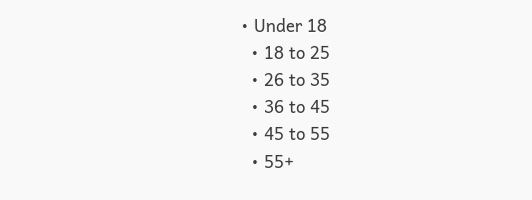• Under 18
  • 18 to 25
  • 26 to 35
  • 36 to 45
  • 45 to 55
  • 55+